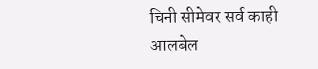चिनी सीमेवर सर्व काही आलबेल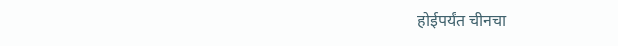होईपर्यंत चीनचा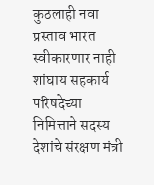कुठलाही नवा प्रस्ताव भारत स्वीकारणार नाही
शांघाय सहकार्य परिषदेच्या निमित्ताने सदस्य देशांचे संरक्षण मंत्री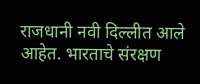राजधानी नवी दिल्लीत आले आहेत. भारताचे संरक्षण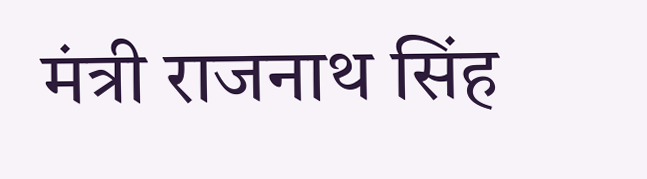मंत्री राजनाथ सिंह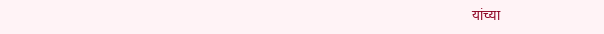यांच्या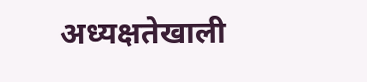अध्यक्षतेखाली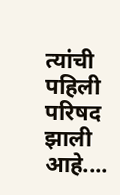त्यांची पहिली परिषद झाली आहे....